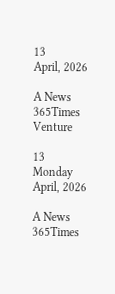13
April, 2026

A News 365Times Venture

13
Monday
April, 2026

A News 365Times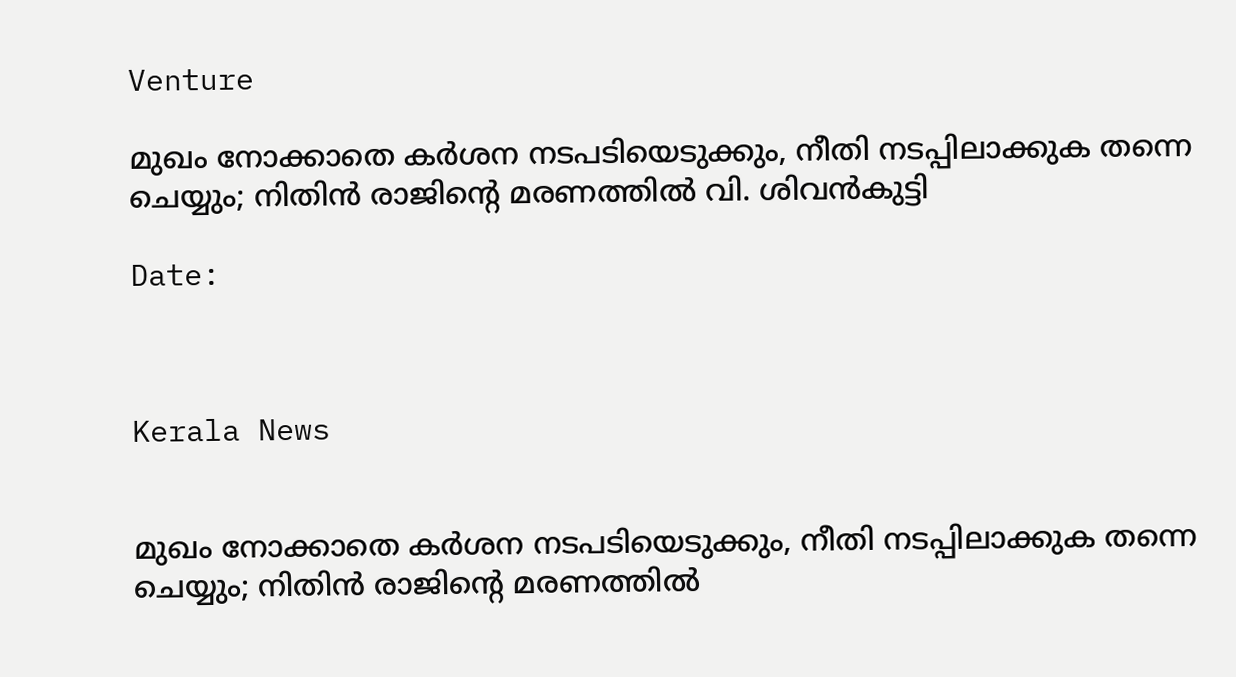Venture

മുഖം നോക്കാതെ കര്‍ശന നടപടിയെടുക്കും, നീതി നടപ്പിലാക്കുക തന്നെ ചെയ്യും; നിതിന്‍ രാജിന്റെ മരണത്തില്‍ വി. ശിവന്‍കുട്ടി

Date:



Kerala News


മുഖം നോക്കാതെ കര്‍ശന നടപടിയെടുക്കും, നീതി നടപ്പിലാക്കുക തന്നെ ചെയ്യും; നിതിന്‍ രാജിന്റെ മരണത്തില്‍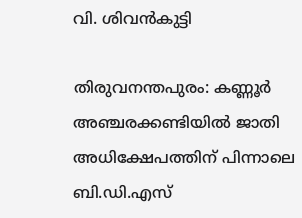വി. ശിവന്‍കുട്ടി

തിരുവനന്തപുരം: കണ്ണൂര്‍ അഞ്ചരക്കണ്ടിയില്‍ ജാതി അധിക്ഷേപത്തിന് പിന്നാലെ ബി.ഡി.എസ്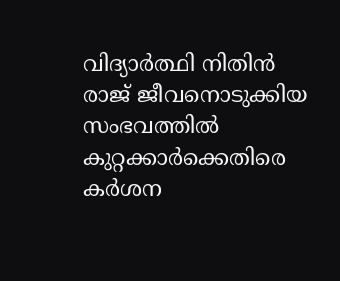വിദ്യാര്‍ത്ഥി നിതിന്‍ രാജ് ജീവനൊടുക്കിയ സംഭവത്തില്‍ കുറ്റക്കാര്‍ക്കെതിരെ കര്‍ശന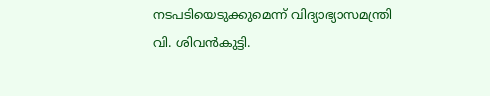നടപടിയെടുക്കുമെന്ന് വിദ്യാഭ്യാസമന്ത്രി വി. ശിവന്‍കുട്ടി.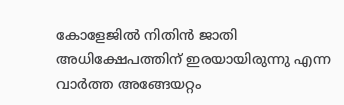കോളേജില്‍ നിതിന്‍ ജാതി അധിക്ഷേപത്തിന് ഇരയായിരുന്നു എന്ന വാര്‍ത്ത അങ്ങേയറ്റം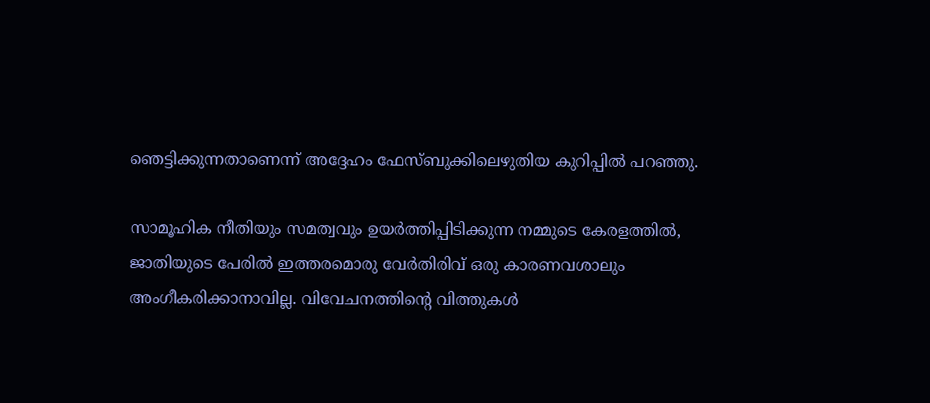ഞെട്ടിക്കുന്നതാണെന്ന് അദ്ദേഹം ഫേസ്ബുക്കിലെഴുതിയ കുറിപ്പില്‍ പറഞ്ഞു.

സാമൂഹിക നീതിയും സമത്വവും ഉയര്‍ത്തിപ്പിടിക്കുന്ന നമ്മുടെ കേരളത്തില്‍, ജാതിയുടെ പേരില്‍ ഇത്തരമൊരു വേര്‍തിരിവ് ഒരു കാരണവശാലും അംഗീകരിക്കാനാവില്ല. വിവേചനത്തിന്റെ വിത്തുകള്‍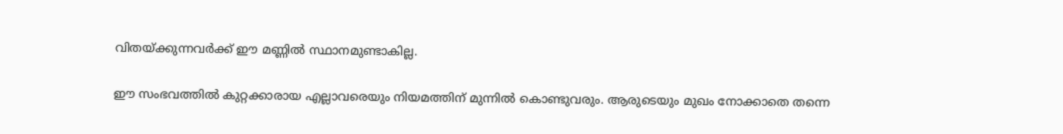വിതയ്ക്കുന്നവര്‍ക്ക് ഈ മണ്ണില്‍ സ്ഥാനമുണ്ടാകില്ല.

ഈ സംഭവത്തില്‍ കുറ്റക്കാരായ എല്ലാവരെയും നിയമത്തിന് മുന്നില്‍ കൊണ്ടുവരും. ആരുടെയും മുഖം നോക്കാതെ തന്നെ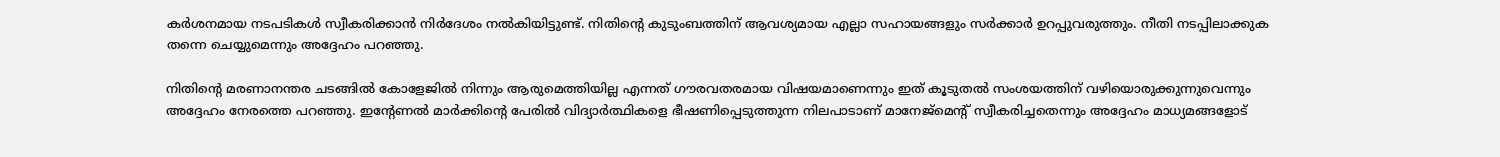കര്‍ശനമായ നടപടികള്‍ സ്വീകരിക്കാന്‍ നിര്‍ദേശം നല്‍കിയിട്ടുണ്ട്. നിതിന്റെ കുടുംബത്തിന് ആവശ്യമായ എല്ലാ സഹായങ്ങളും സര്‍ക്കാര്‍ ഉറപ്പുവരുത്തും. നീതി നടപ്പിലാക്കുക തന്നെ ചെയ്യുമെന്നും അദ്ദേഹം പറഞ്ഞു.

നിതിന്റെ മരണാനന്തര ചടങ്ങില്‍ കോളേജില്‍ നിന്നും ആരുമെത്തിയില്ല എന്നത് ഗൗരവതരമായ വിഷയമാണെന്നും ഇത് കൂടുതല്‍ സംശയത്തിന് വഴിയൊരുക്കുന്നുവെന്നും അദ്ദേഹം നേരത്തെ പറഞ്ഞു. ഇന്റേണല്‍ മാര്‍ക്കിന്റെ പേരില്‍ വിദ്യാര്‍ത്ഥികളെ ഭീഷണിപ്പെടുത്തുന്ന നിലപാടാണ് മാനേജ്‌മെന്റ് സ്വീകരിച്ചതെന്നും അദ്ദേഹം മാധ്യമങ്ങളോട്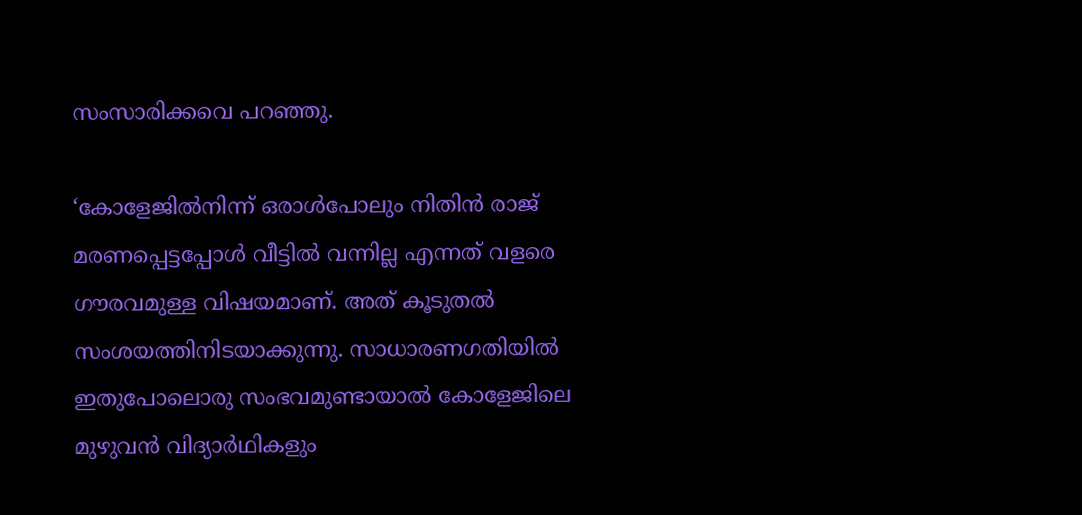സംസാരിക്കവെ പറഞ്ഞു.

‘കോളേജില്‍നിന്ന് ഒരാള്‍പോലും നിതിന്‍ രാജ് മരണപ്പെട്ടപ്പോള്‍ വീട്ടില്‍ വന്നില്ല എന്നത് വളരെ ഗൗരവമുള്ള വിഷയമാണ്. അത് കൂടുതല്‍ സംശയത്തിനിടയാക്കുന്നു. സാധാരണഗതിയില്‍ ഇതുപോലൊരു സംഭവമുണ്ടായാല്‍ കോളേജിലെ മുഴുവന്‍ വിദ്യാര്‍ഥികളും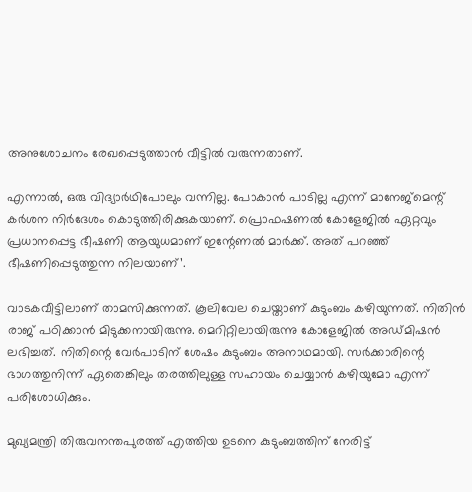അനുശോചനം രേഖപ്പെടുത്താന്‍ വീട്ടില്‍ വരുന്നതാണ്.

എന്നാല്‍, ഒരു വിദ്യാര്‍ഥിപോലും വന്നില്ല. പോകാന്‍ പാടില്ല എന്ന് മാനേജ്‌മെന്റ് കര്‍ശന നിര്‍ദേശം കൊടുത്തിരിക്കുകയാണ്. പ്രൊഫഷണല്‍ കോളേജില്‍ ഏറ്റവും പ്രധാനപ്പെട്ട ഭീഷണി ആയുധമാണ് ഇന്റേണല്‍ മാര്‍ക്ക്. അത് പറഞ്ഞ് ഭീഷണിപ്പെടുത്തുന്ന നിലയാണ്’.

വാടകവീട്ടിലാണ് താമസിക്കുന്നത്. കൂലിവേല ചെയ്താണ് കുടുംബം കഴിയുന്നത്. നിതിന്‍ രാജ് പഠിക്കാന്‍ മിടുക്കനായിരുന്നു. മെറിറ്റിലായിരുന്നു കോളേജില്‍ അഡ്മിഷന്‍ ലഭിച്ചത്. നിതിന്റെ വേര്‍പാടിന് ശേഷം കുടുംബം അനാഥമായി. സര്‍ക്കാരിന്റെ ഭാഗത്തുനിന്ന് ഏതെങ്കിലും തരത്തിലുള്ള സഹായം ചെയ്യാന്‍ കഴിയുമോ എന്ന് പരിശോധിക്കും.

മുഖ്യമന്ത്രി തിരുവനന്തപുരത്ത് എത്തിയ ഉടനെ കുടുംബത്തിന് നേരിട്ട്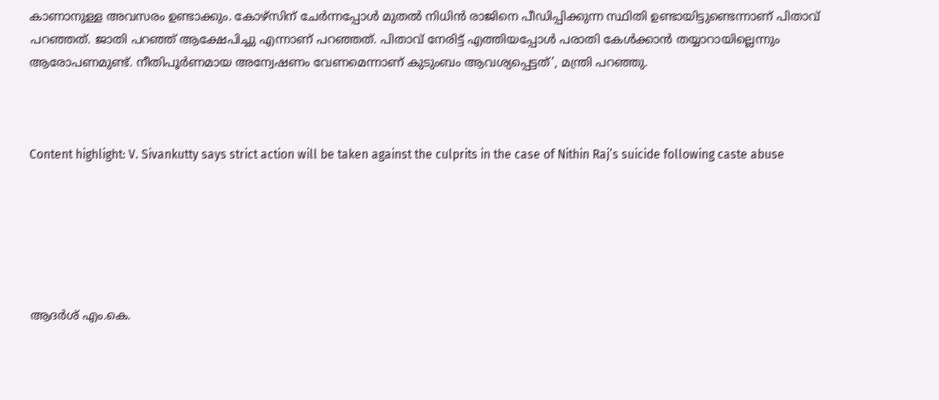കാണാനുള്ള അവസരം ഉണ്ടാക്കും. കോഴ്‌സിന് ചേര്‍ന്നപ്പോള്‍ മുതല്‍ നിധിന്‍ രാജിനെ പീഡിപ്പിക്കുന്ന സ്ഥിതി ഉണ്ടായിട്ടുണ്ടെന്നാണ് പിതാവ് പറഞ്ഞത്. ജാതി പറഞ്ഞ് ആക്ഷേപിച്ചു എന്നാണ് പറഞ്ഞത്. പിതാവ് നേരിട്ട് എത്തിയപ്പോള്‍ പരാതി കേള്‍ക്കാന്‍ തയ്യാറായില്ലെന്നും ആരോപണമുണ്ട്. നീതിപൂര്‍ണമായ അന്വേഷണം വേണമെന്നാണ് കുടുംബം ആവശ്യപ്പെട്ടത്’, മന്ത്രി പറഞ്ഞു.



Content highlight: V. Sivankutty says strict action will be taken against the culprits in the case of Nithin Raj’s suicide following caste abuse






ആദര്‍ശ് എം.കെ.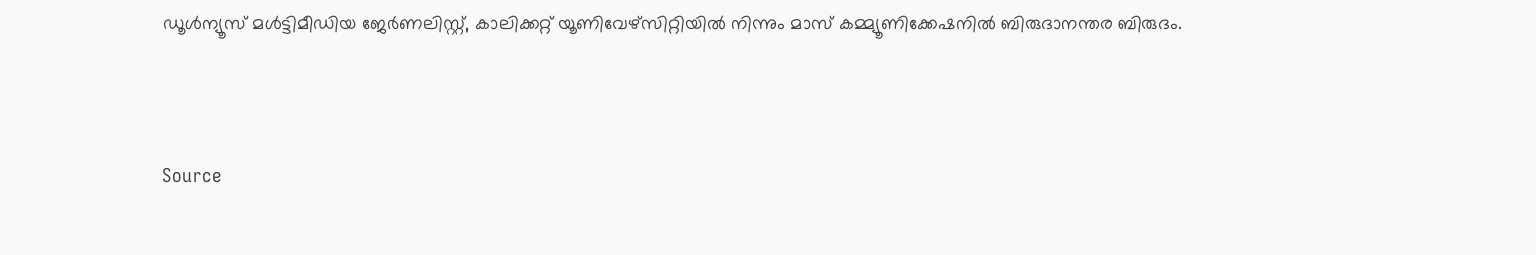ഡൂള്‍ന്യൂസ് മള്‍ട്ടിമീഡിയ ജേര്‍ണലിസ്റ്റ്, കാലിക്കറ്റ് യൂണിവേഴ്സിറ്റിയില്‍ നിന്നും മാസ് കമ്മ്യൂണിക്കേഷനില്‍ ബിരുദാനന്തര ബിരുദം.



Source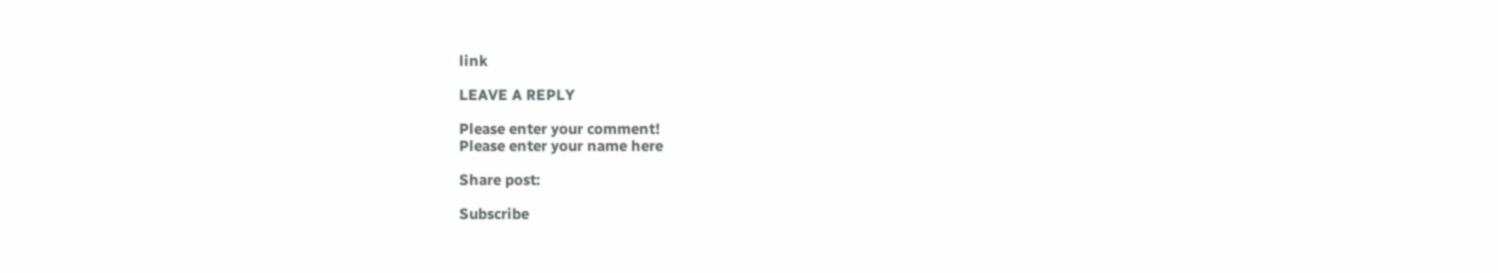link

LEAVE A REPLY

Please enter your comment!
Please enter your name here

Share post:

Subscribe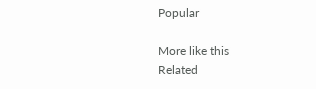Popular

More like this
Related